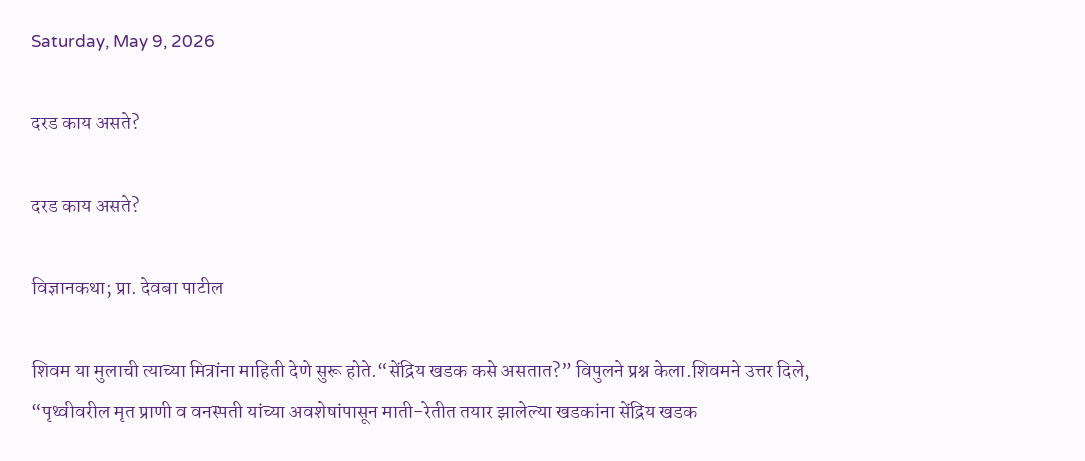Saturday, May 9, 2026

दरड काय असते?

दरड काय असते?

विज्ञानकथा; प्रा. देवबा पाटील

शिवम या मुलाची त्याच्या मित्रांना माहिती देणे सुरू होते.“सेंद्रिय खडक कसे असतात?” विपुलने प्रश्न केला.शिवमने उत्तर दिले, “पृथ्वीवरील मृत प्राणी व वनस्पती यांच्या अवशेषांपासून माती-रेतीत तयार झालेल्या खडकांना सेंद्रिय खडक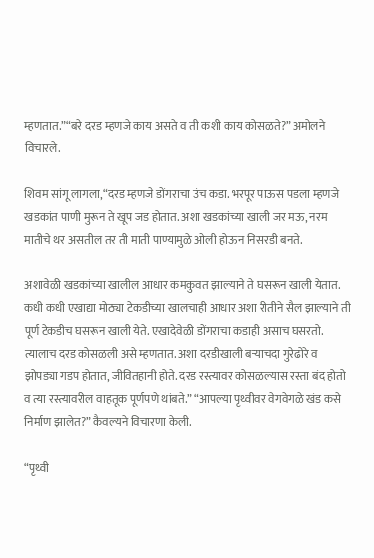म्हणतात.”“बरे दरड म्हणजे काय असते व ती कशी काय कोसळते?” अमोलने विचारले.

शिवम सांगू लागला,“दरड म्हणजे डोंगराचा उंच कडा. भरपूर पाऊस पडला म्हणजे खडकांत पाणी मुरून ते खूप जड होतात. अशा खडकांच्या खाली जर मऊ, नरम मातीचे थर असतील तर ती माती पाण्यामुळे ओली होऊन निसरडी बनते.

अशावेळी खडकांच्या खालील आधार कमकुवत झाल्याने ते घसरून खाली येतात. कधी कधी एखाद्या मोठ्या टेकडीच्या खालचाही आधार अशा रीतीने सैल झाल्याने ती पूर्ण टेकडीच घसरून खाली येते. एखादेवेळी डोंगराचा कडाही असाच घसरतो. त्यालाच दरड कोसळली असे म्हणतात. अशा दरडीखाली बऱ्याचदा गुरेढोरे व झोपड्या गडप होतात, जीवितहानी होते. दरड रस्त्यावर कोसळल्यास रस्ता बंद होतो व त्या रस्त्यावरील वाहतूक पूर्णपणे थांबते.” “आपल्या पृथ्वीवर वेगवेगळे खंड कसे निर्माण झालेत?” कैवल्यने विचारणा केली.

“पृथ्वी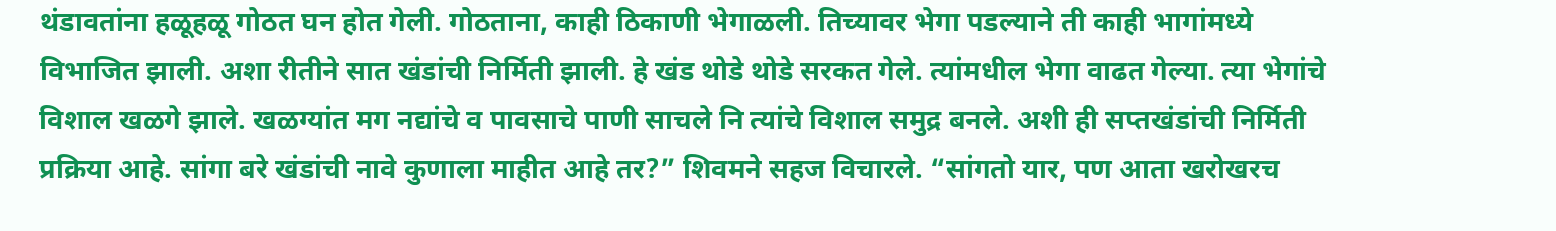थंडावतांना हळूहळू गोठत घन होत गेली. गोठताना, काही ठिकाणी भेगाळली. तिच्यावर भेगा पडल्याने ती काही भागांमध्ये विभाजित झाली. अशा रीतीने सात खंडांची निर्मिती झाली. हे खंड थोडे थोडे सरकत गेले. त्यांमधील भेगा वाढत गेल्या. त्या भेगांचे विशाल खळगे झाले. खळग्यांत मग नद्यांचे व पावसाचे पाणी साचले नि त्यांचे विशाल समुद्र बनले. अशी ही सप्तखंडांची निर्मिती प्रक्रिया आहे. सांगा बरे खंडांची नावे कुणाला माहीत आहे तर?” शिवमने सहज विचारले. “सांगतो यार, पण आता खरोखरच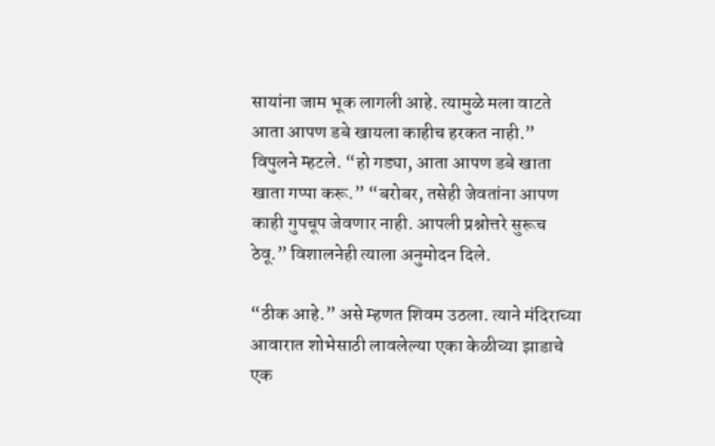सायांना जाम भूक लागली आहे. त्यामुळे मला वाटते आता आपण डबे खायला काहीच हरकत नाही.” विपुलने म्हटले. “हो गड्या, आता आपण डबे खाता खाता गप्पा करू.” “बरोबर, तसेही जेवतांना आपण काही गुपचूप जेवणार नाही. आपली प्रश्नोत्तरे सुरूच ठेवू.” विशालनेही त्याला अनुमोदन दिले.

“ठीक आहे.” असे म्हणत शिवम उठला. त्याने मंदिराच्या आवारात शोभेसाठी लावलेल्या एका केळीच्या झाडाचे एक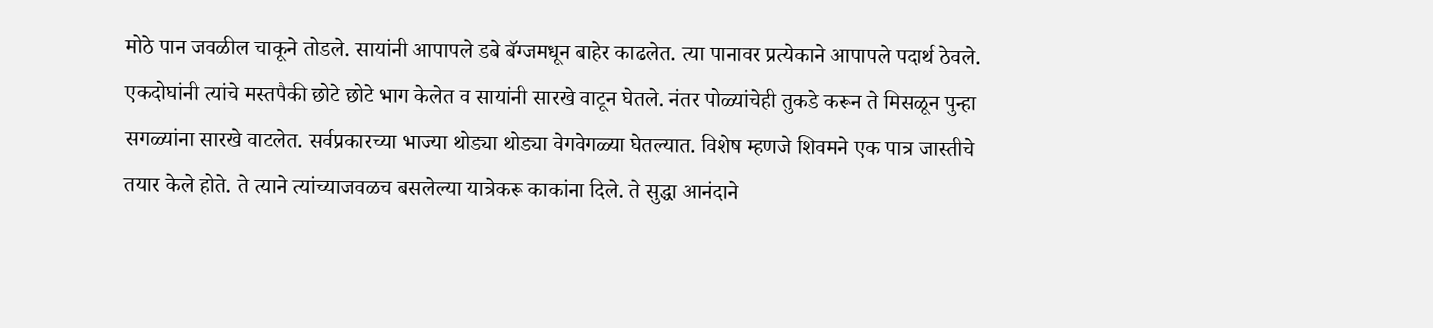मोठे पान जवळील चाकूने तोडले. सायांनी आपापले डबे बॅग्जमधून बाहेर काढलेत. त्या पानावर प्रत्येकाने आपापले पदार्थ ठेवले. एकदोघांनी त्यांचे मस्तपैकी छोटे छोटे भाग केलेत व सायांनी सारखे वाटून घेतले. नंतर पोळ्यांचेही तुकडे करून ते मिसळून पुन्हा सगळ्यांना सारखे वाटलेत. सर्वप्रकारच्या भाज्या थोड्या थोड्या वेगवेगळ्या घेतल्यात. विशेष म्हणजे शिवमने एक पात्र जास्तीचे तयार केले होते. ते त्याने त्यांच्याजवळच बसलेल्या यात्रेकरू काकांना दिले. ते सुद्धा आनंदाने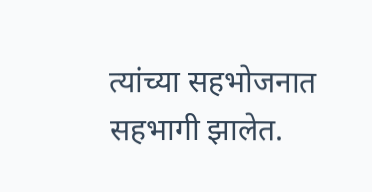त्यांच्या सहभोजनात सहभागी झालेत.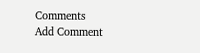Comments
Add Comment